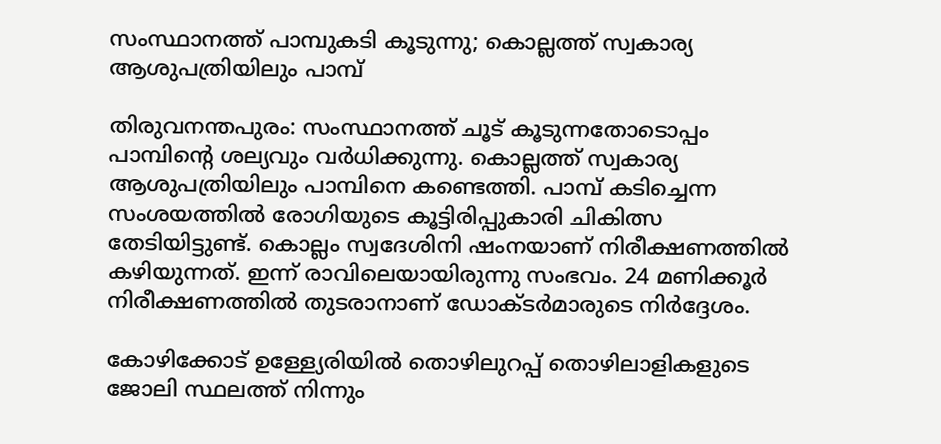സംസ്ഥാനത്ത് പാമ്പുകടി കൂടുന്നു; കൊല്ലത്ത് സ്വകാര്യ ആശുപത്രിയിലും പാമ്പ്

തിരുവനന്തപുരം: സംസ്ഥാനത്ത് ചൂട് കൂടുന്നതോടൊപ്പം പാമ്പിന്റെ ശല്യവും വര്‍ധിക്കുന്നു. കൊല്ലത്ത് സ്വകാര്യ ആശുപത്രിയിലും പാമ്പിനെ കണ്ടെത്തി. പാമ്പ് കടിച്ചെന്ന സംശയത്തില്‍ രോഗിയുടെ കൂട്ടിരിപ്പുകാരി ചികിത്സ തേടിയിട്ടുണ്ട്. കൊല്ലം സ്വദേശിനി ഷംനയാണ് നിരീക്ഷണത്തില്‍ കഴിയുന്നത്. ഇന്ന് രാവിലെയായിരുന്നു സംഭവം. 24 മണിക്കൂര്‍ നിരീക്ഷണത്തില്‍ തുടരാനാണ് ഡോക്ടര്‍മാരുടെ നിര്‍ദ്ദേശം.

കോഴിക്കോട് ഉള്ള്യേരിയില്‍ തൊഴിലുറപ്പ് തൊഴിലാളികളുടെ ജോലി സ്ഥലത്ത് നിന്നും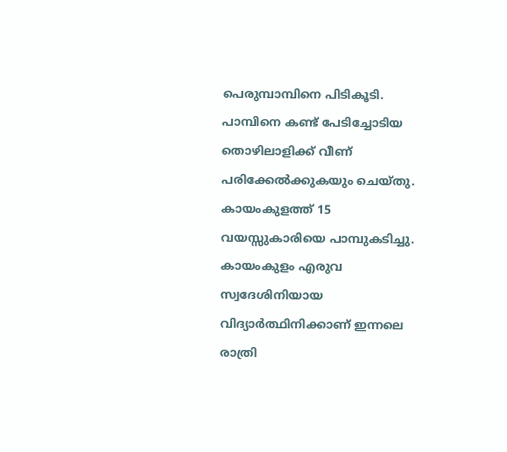പെരുമ്പാമ്പിനെ പിടികൂടി. പാമ്പിനെ കണ്ട് പേടിച്ചോടിയ തൊഴിലാളിക്ക് വീണ് പരിക്കേൽക്കുകയും ചെയ്തു. കായംകുളത്ത് 15 വയസ്സുകാരിയെ പാമ്പുകടിച്ചു. കായംകുളം എരുവ സ്വദേശിനിയായ വിദ്യാര്‍ത്ഥിനിക്കാണ് ഇന്നലെ രാത്രി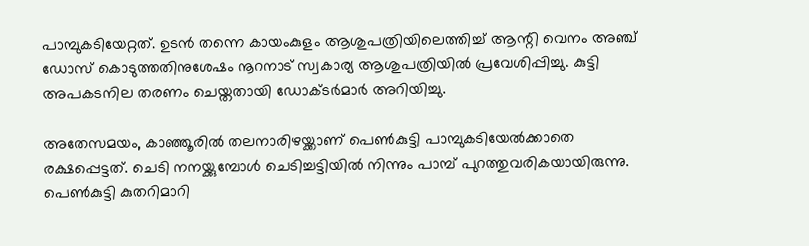പാമ്പുകടിയേറ്റത്. ഉടന്‍ തന്നെ കായംകുളം ആശുപത്രിയിലെത്തിച്ച് ആന്റി വെനം അഞ്ച് ഡോസ് കൊടുത്തതിനുശേഷം നൂറനാട് സ്വകാര്യ ആശുപത്രിയില്‍ പ്രവേശിപ്പിച്ചു. കുട്ടി അപകടനില തരണം ചെയ്തതായി ഡോക്ടര്‍മാര്‍ അറിയിച്ചു.

അതേസമയം, കാഞ്ഞൂരില്‍ തലനാരിഴയ്ക്കാണ് പെണ്‍കുട്ടി പാമ്പുകടിയേല്‍ക്കാതെ രക്ഷപ്പെട്ടത്. ചെടി നനയ്ക്കുമ്പോള്‍ ചെടിച്ചട്ടിയില്‍ നിന്നും പാമ്പ് പുറത്തുവരികയായിരുന്നു. പെണ്‍കുട്ടി കുതറിമാറി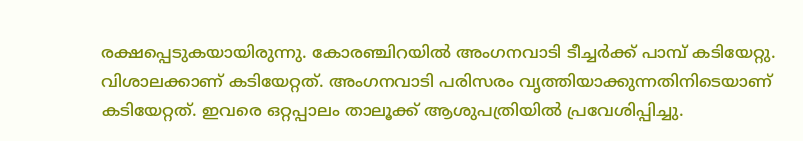രക്ഷപ്പെടുകയായിരുന്നു. കോരഞ്ചിറയിൽ അംഗനവാടി ടീച്ചർക്ക് പാമ്പ് കടിയേറ്റു. വിശാലക്കാണ് കടിയേറ്റത്. അംഗനവാടി പരിസരം വൃത്തിയാക്കുന്നതിനിടെയാണ് കടിയേറ്റത്. ഇവരെ ഒറ്റപ്പാലം താലൂക്ക് ആശുപത്രിയിൽ പ്രവേശിപ്പിച്ചു.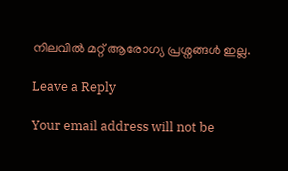നിലവിൽ മറ്റ് ആരോഗ്യ പ്രശ്നങ്ങൾ ഇല്ല.

Leave a Reply

Your email address will not be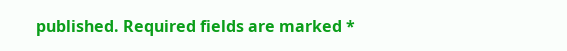published. Required fields are marked *